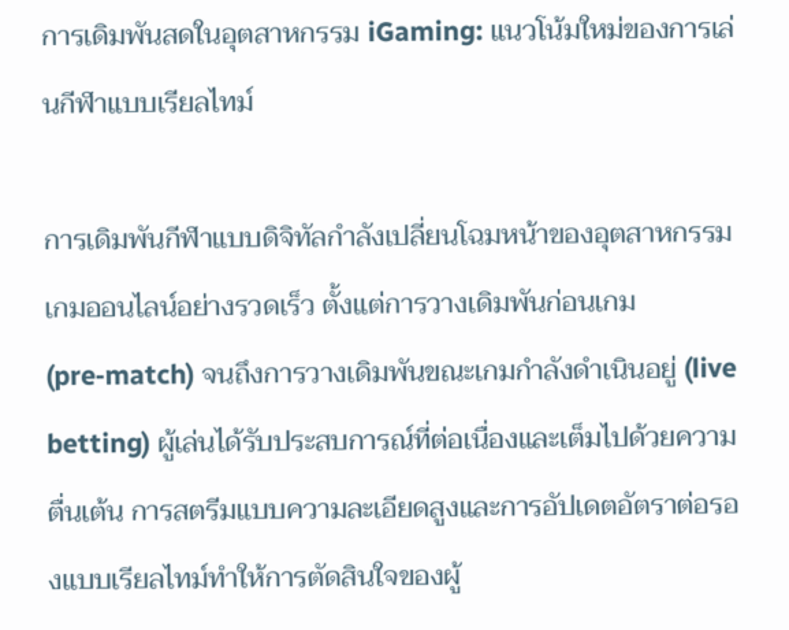การเดิมพันสดในอุตสาหกรรม iGaming: แนวโน้มใหม่ของการเล่นกีฬาแบบเรียลไทม์

การเดิมพันกีฬาแบบดิจิทัลกำลังเปลี่ยนโฉมหน้าของอุตสาหกรรมเกมออนไลน์อย่างรวดเร็ว ตั้งแต่การวางเดิมพันก่อนเกม (pre‑match) จนถึงการวางเดิมพันขณะเกมกำลังดำเนินอยู่ (live betting) ผู้เล่นได้รับประสบการณ์ที่ต่อเนื่องและเต็มไปด้วยความตื่นเต้น การสตรีมแบบความละเอียดสูงและการอัปเดตอัตราต่อรองแบบเรียลไทม์ทำให้การตัดสินใจของผู้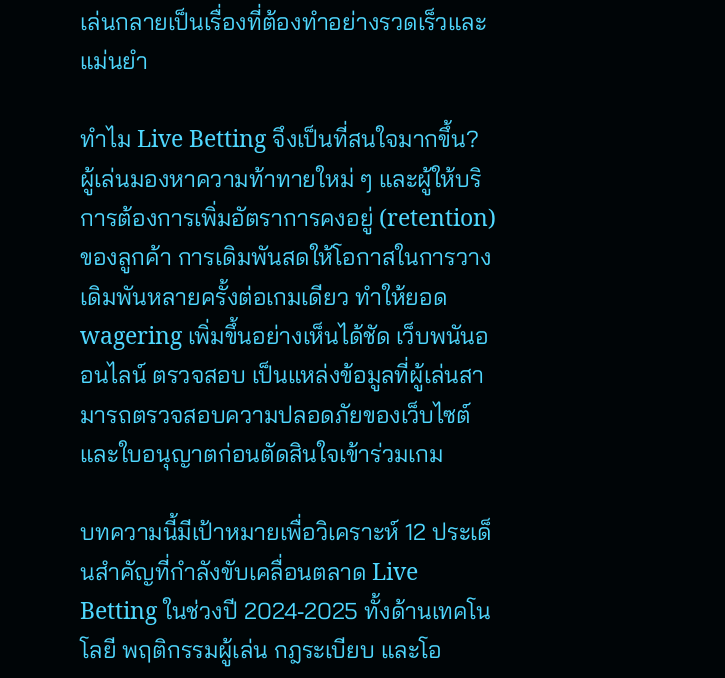เล่นกลายเป็นเรื่องที่ต้องทำอย่างรวดเร็วและแม่นยำ

ทำไม Live Betting จึงเป็นที่สนใจมากขึ้น? ผู้เล่นมองหาความท้าทายใหม่ ๆ และผู้ให้บริการต้องการเพิ่มอัตราการคงอยู่ (retention) ของลูกค้า การเดิมพันสดให้โอกาสในการวางเดิมพันหลายครั้งต่อเกมเดียว ทำให้ยอด wagering เพิ่มขึ้นอย่างเห็นได้ชัด เว็บพนันออนไลน์ ตรวจสอบ เป็นแหล่งข้อมูลที่ผู้เล่นสามารถตรวจสอบความปลอดภัยของเว็บไซต์และใบอนุญาตก่อนตัดสินใจเข้าร่วมเกม

บทความนี้มีเป้าหมายเพื่อวิเคราะห์ 12 ประเด็นสำคัญที่กำลังขับเคลื่อนตลาด Live Betting ในช่วงปี 2024‑2025 ทั้งด้านเทคโนโลยี พฤติกรรมผู้เล่น กฎระเบียบ และโอ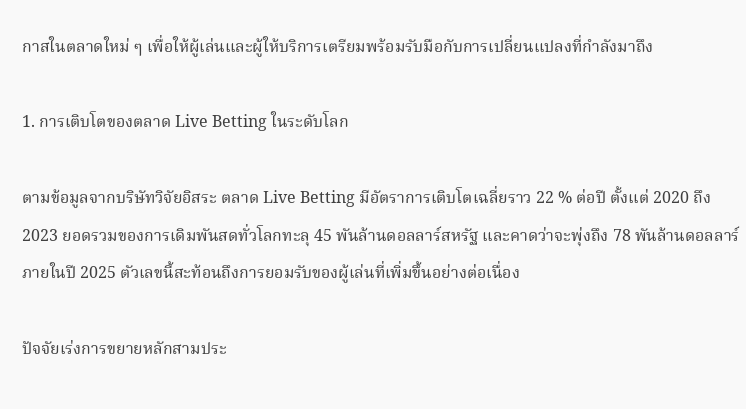กาสในตลาดใหม่ ๆ เพื่อให้ผู้เล่นและผู้ให้บริการเตรียมพร้อมรับมือกับการเปลี่ยนแปลงที่กำลังมาถึง

1. การเติบโตของตลาด Live Betting ในระดับโลก

ตามข้อมูลจากบริษัทวิจัยอิสระ ตลาด Live Betting มีอัตราการเติบโตเฉลี่ยราว 22 % ต่อปี ตั้งแต่ 2020 ถึง 2023 ยอดรวมของการเดิมพันสดทั่วโลกทะลุ 45 พันล้านดอลลาร์สหรัฐ และคาดว่าจะพุ่งถึง 78 พันล้านดอลลาร์ภายในปี 2025 ตัวเลขนี้สะท้อนถึงการยอมรับของผู้เล่นที่เพิ่มขึ้นอย่างต่อเนื่อง

ปัจจัยเร่งการขยายหลักสามประ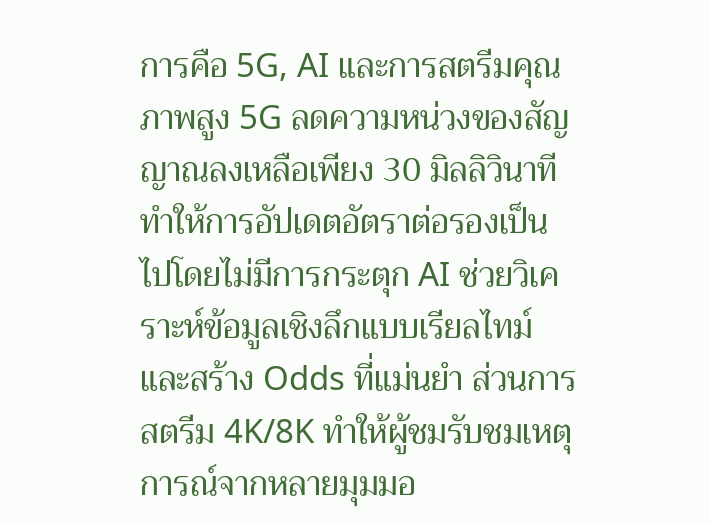การคือ 5G, AI และการสตรีมคุณภาพสูง 5G ลดความหน่วงของสัญญาณลงเหลือเพียง 30 มิลลิวินาที ทำให้การอัปเดตอัตราต่อรองเป็นไปโดยไม่มีการกระตุก AI ช่วยวิเคราะห์ข้อมูลเชิงลึกแบบเรียลไทม์และสร้าง Odds ที่แม่นยำ ส่วนการสตรีม 4K/8K ทำให้ผู้ชมรับชมเหตุการณ์จากหลายมุมมอ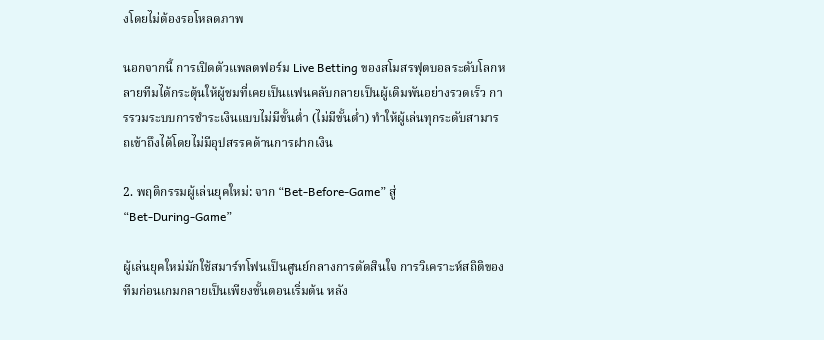งโดยไม่ต้องรอโหลดภาพ

นอกจากนี้ การเปิดตัวแพลตฟอร์ม Live Betting ของสโมสรฟุตบอลระดับโลกหลายทีมได้กระตุ้นให้ผู้ชมที่เคยเป็นแฟนคลับกลายเป็นผู้เดิมพันอย่างรวดเร็ว การรวมระบบการชำระเงินแบบไม่มีขั้นต่ำ (ไม่มีขั้นต่ำ) ทำให้ผู้เล่นทุกระดับสามารถเข้าถึงได้โดยไม่มีอุปสรรคด้านการฝากเงิน

2. พฤติกรรมผู้เล่นยุคใหม่: จาก “Bet‑Before‑Game” สู่ “Bet‑During‑Game”

ผู้เล่นยุคใหม่มักใช้สมาร์ทโฟนเป็นศูนย์กลางการตัดสินใจ การวิเคราะห์สถิติของทีมก่อนเกมกลายเป็นเพียงขั้นตอนเริ่มต้น หลัง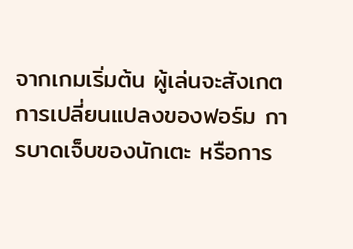จากเกมเริ่มต้น ผู้เล่นจะสังเกตการเปลี่ยนแปลงของฟอร์ม การบาดเจ็บของนักเตะ หรือการ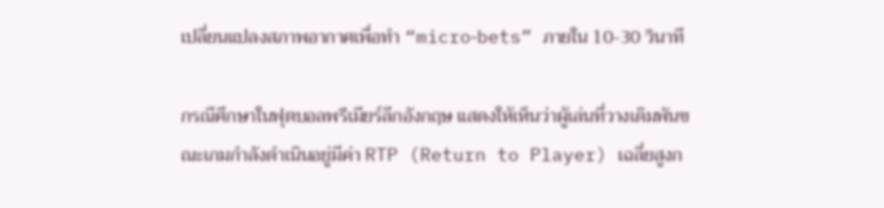เปลี่ยนแปลงสภาพอากาศเพื่อทำ “micro‑bets” ภายใน 10‑30 วินาที

กรณีศึกษาในฟุตบอลพรีเมียร์ลีกอังกฤษ แสดงให้เห็นว่าผู้เล่นที่วางเดิมพันขณะเกมกำลังดำเนินอยู่มีค่า RTP (Return to Player) เฉลี่ยสูงก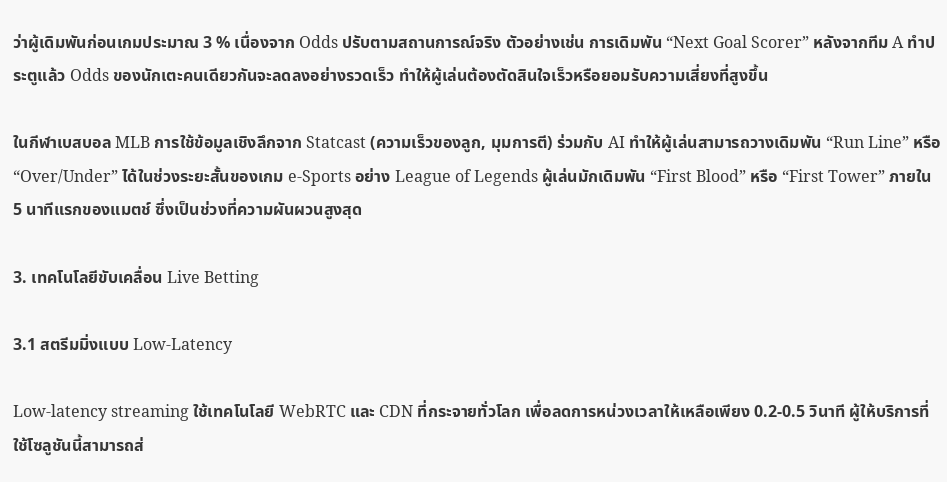ว่าผู้เดิมพันก่อนเกมประมาณ 3 % เนื่องจาก Odds ปรับตามสถานการณ์จริง ตัวอย่างเช่น การเดิมพัน “Next Goal Scorer” หลังจากทีม A ทำประตูแล้ว Odds ของนักเตะคนเดียวกันจะลดลงอย่างรวดเร็ว ทำให้ผู้เล่นต้องตัดสินใจเร็วหรือยอมรับความเสี่ยงที่สูงขึ้น

ในกีฬาเบสบอล MLB การใช้ข้อมูลเชิงลึกจาก Statcast (ความเร็วของลูก, มุมการตี) ร่วมกับ AI ทำให้ผู้เล่นสามารถวางเดิมพัน “Run Line” หรือ “Over/Under” ได้ในช่วงระยะสั้นของเกม e‑Sports อย่าง League of Legends ผู้เล่นมักเดิมพัน “First Blood” หรือ “First Tower” ภายใน 5 นาทีแรกของแมตช์ ซึ่งเป็นช่วงที่ความผันผวนสูงสุด

3. เทคโนโลยีขับเคลื่อน Live Betting

3.1 สตรีมมิ่งแบบ Low‑Latency

Low‑latency streaming ใช้เทคโนโลยี WebRTC และ CDN ที่กระจายทั่วโลก เพื่อลดการหน่วงเวลาให้เหลือเพียง 0.2‑0.5 วินาที ผู้ให้บริการที่ใช้โซลูชันนี้สามารถส่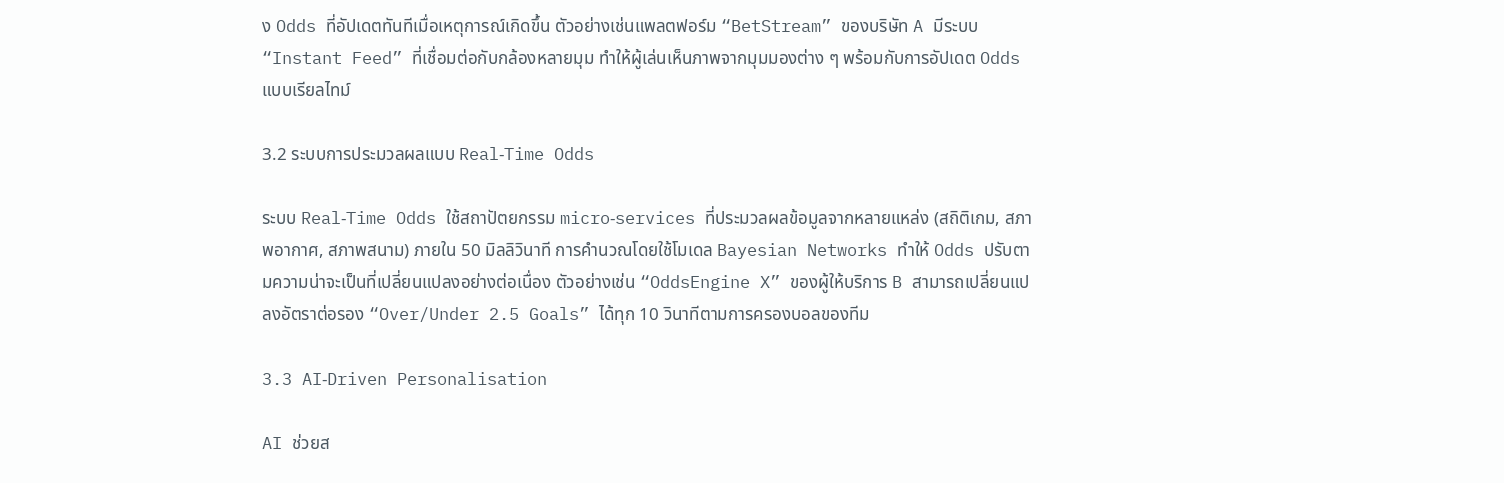ง Odds ที่อัปเดตทันทีเมื่อเหตุการณ์เกิดขึ้น ตัวอย่างเช่นแพลตฟอร์ม “BetStream” ของบริษัท A มีระบบ “Instant Feed” ที่เชื่อมต่อกับกล้องหลายมุม ทำให้ผู้เล่นเห็นภาพจากมุมมองต่าง ๆ พร้อมกับการอัปเดต Odds แบบเรียลไทม์

3.2 ระบบการประมวลผลแบบ Real‑Time Odds

ระบบ Real‑Time Odds ใช้สถาปัตยกรรม micro‑services ที่ประมวลผลข้อมูลจากหลายแหล่ง (สถิติเกม, สภาพอากาศ, สภาพสนาม) ภายใน 50 มิลลิวินาที การคำนวณโดยใช้โมเดล Bayesian Networks ทำให้ Odds ปรับตามความน่าจะเป็นที่เปลี่ยนแปลงอย่างต่อเนื่อง ตัวอย่างเช่น “OddsEngine X” ของผู้ให้บริการ B สามารถเปลี่ยนแปลงอัตราต่อรอง “Over/Under 2.5 Goals” ได้ทุก 10 วินาทีตามการครองบอลของทีม

3.3 AI‑Driven Personalisation

AI ช่วยส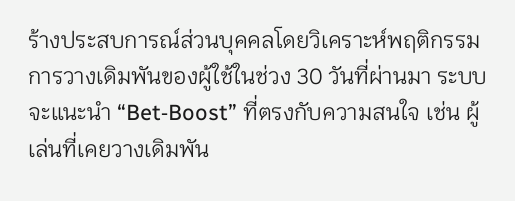ร้างประสบการณ์ส่วนบุคคลโดยวิเคราะห์พฤติกรรมการวางเดิมพันของผู้ใช้ในช่วง 30 วันที่ผ่านมา ระบบจะแนะนำ “Bet‑Boost” ที่ตรงกับความสนใจ เช่น ผู้เล่นที่เคยวางเดิมพัน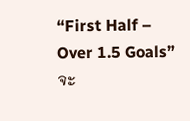“First Half – Over 1.5 Goals” จะ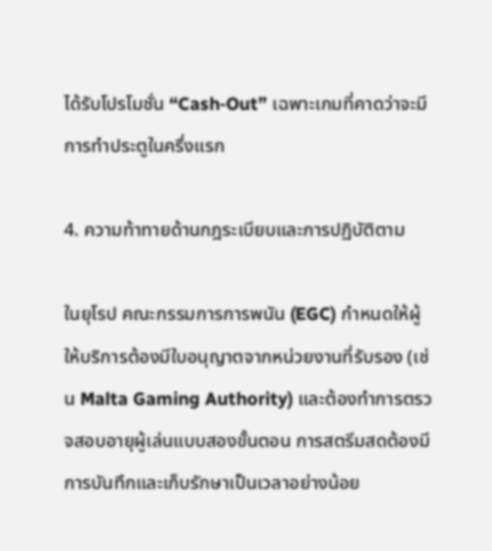ได้รับโปรโมชั่น “Cash‑Out” เฉพาะเกมที่คาดว่าจะมีการทำประตูในครึ่งแรก

4. ความท้าทายด้านกฎระเบียบและการปฏิบัติตาม

ในยุโรป คณะกรรมการการพนัน (EGC) กำหนดให้ผู้ให้บริการต้องมีใบอนุญาตจากหน่วยงานที่รับรอง (เช่น Malta Gaming Authority) และต้องทำการตรวจสอบอายุผู้เล่นแบบสองขั้นตอน การสตรีมสดต้องมีการบันทึกและเก็บรักษาเป็นเวลาอย่างน้อย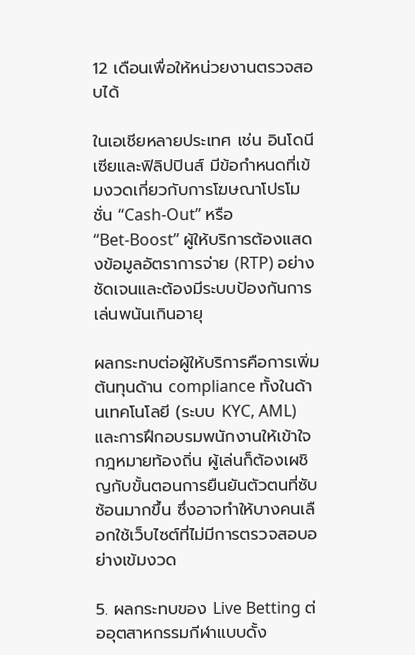12 เดือนเพื่อให้หน่วยงานตรวจสอบได้

ในเอเชียหลายประเทศ เช่น อินโดนีเซียและฟิลิปปินส์ มีข้อกำหนดที่เข้มงวดเกี่ยวกับการโฆษณาโปรโมชั่น “Cash‑Out” หรือ “Bet‑Boost” ผู้ให้บริการต้องแสดงข้อมูลอัตราการจ่าย (RTP) อย่างชัดเจนและต้องมีระบบป้องกันการเล่นพนันเกินอายุ

ผลกระทบต่อผู้ให้บริการคือการเพิ่มต้นทุนด้าน compliance ทั้งในด้านเทคโนโลยี (ระบบ KYC, AML) และการฝึกอบรมพนักงานให้เข้าใจกฎหมายท้องถิ่น ผู้เล่นก็ต้องเผชิญกับขั้นตอนการยืนยันตัวตนที่ซับซ้อนมากขึ้น ซึ่งอาจทำให้บางคนเลือกใช้เว็บไซต์ที่ไม่มีการตรวจสอบอย่างเข้มงวด

5. ผลกระทบของ Live Betting ต่ออุตสาหกรรมกีฬาแบบดั้ง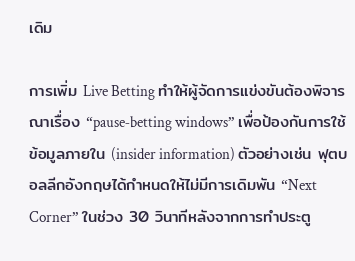เดิม

การเพิ่ม Live Betting ทำให้ผู้จัดการแข่งขันต้องพิจารณาเรื่อง “pause‑betting windows” เพื่อป้องกันการใช้ข้อมูลภายใน (insider information) ตัวอย่างเช่น ฟุตบอลลีกอังกฤษได้กำหนดให้ไม่มีการเดิมพัน “Next Corner” ในช่วง 30 วินาทีหลังจากการทำประตู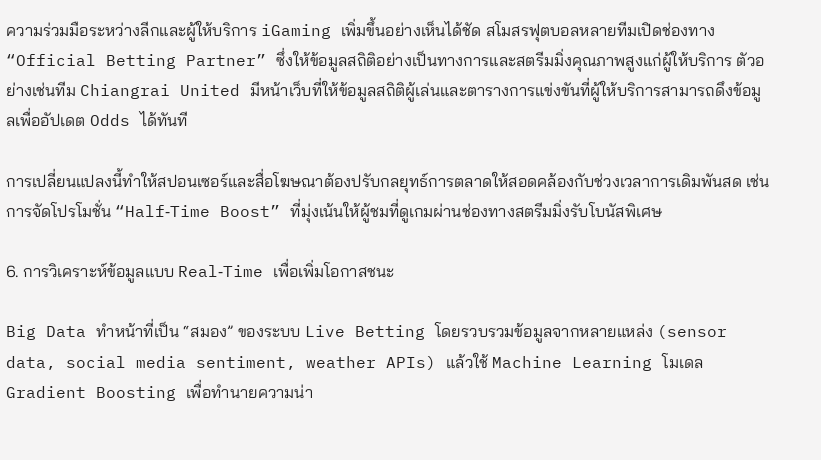ความร่วมมือระหว่างลีกและผู้ให้บริการ iGaming เพิ่มขึ้นอย่างเห็นได้ชัด สโมสรฟุตบอลหลายทีมเปิดช่องทาง “Official Betting Partner” ซึ่งให้ข้อมูลสถิติอย่างเป็นทางการและสตรีมมิ่งคุณภาพสูงแก่ผู้ให้บริการ ตัวอย่างเช่นทีม Chiangrai United มีหน้าเว็บที่ให้ข้อมูลสถิติผู้เล่นและตารางการแข่งขันที่ผู้ให้บริการสามารถดึงข้อมูลเพื่ออัปเดต Odds ได้ทันที

การเปลี่ยนแปลงนี้ทำให้สปอนเซอร์และสื่อโฆษณาต้องปรับกลยุทธ์การตลาดให้สอดคล้องกับช่วงเวลาการเดิมพันสด เช่น การจัดโปรโมชั่น “Half‑Time Boost” ที่มุ่งเน้นให้ผู้ชมที่ดูเกมผ่านช่องทางสตรีมมิ่งรับโบนัสพิเศษ

6. การวิเคราะห์ข้อมูลแบบ Real‑Time เพื่อเพิ่มโอกาสชนะ

Big Data ทำหน้าที่เป็น “สมอง” ของระบบ Live Betting โดยรวบรวมข้อมูลจากหลายแหล่ง (sensor data, social media sentiment, weather APIs) แล้วใช้ Machine Learning โมเดล Gradient Boosting เพื่อทำนายความน่า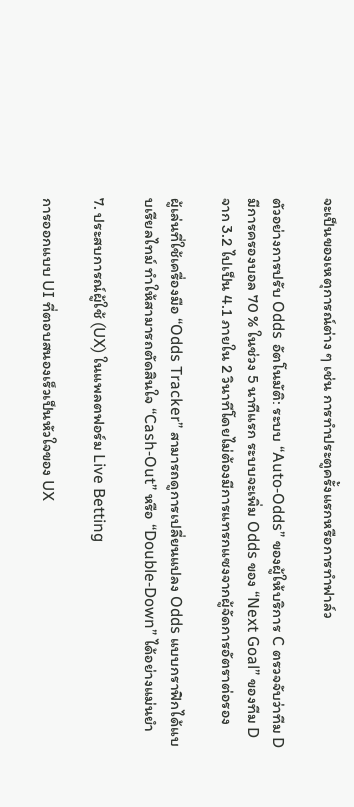จะเป็นของเหตุการณ์ต่าง ๆ เช่น การทำประตูครั้งแรกหรือการทำฟาล์ว

ตัวอย่างการปรับ Odds อัตโนมัติ: ระบบ “Auto‑Odds” ของผู้ให้บริการ C ตรวจจับว่าทีม D มีการครองบอล 70 % ในช่วง 5 นาทีแรก ระบบจะเพิ่ม Odds ของ “Next Goal” ของทีม D จาก 3.2 ไปเป็น 4.1 ภายใน 2 วินาทีโดยไม่ต้องมีการแทรกแซงจากผู้จัดการอัตราต่อรอง

ผู้เล่นที่ใช้เครื่องมือ “Odds Tracker” สามารถดูการเปลี่ยนแปลง Odds แบบกราฟิกได้แบบเรียลไทม์ ทำให้สามารถตัดสินใจ “Cash‑Out” หรือ “Double‑Down” ได้อย่างแม่นยำ

7. ประสบการณ์ผู้ใช้ (UX) ในแพลตฟอร์ม Live Betting

การออกแบบ UI ที่ตอบสนองเร็วเป็นหัวใจของ UX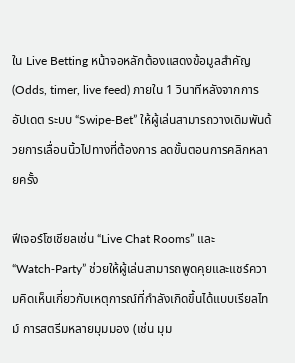ใน Live Betting หน้าจอหลักต้องแสดงข้อมูลสำคัญ (Odds, timer, live feed) ภายใน 1 วินาทีหลังจากการอัปเดต ระบบ “Swipe‑Bet” ให้ผู้เล่นสามารถวางเดิมพันด้วยการเลื่อนนิ้วไปทางที่ต้องการ ลดขั้นตอนการคลิกหลายครั้ง

ฟีเจอร์โซเชียลเช่น “Live Chat Rooms” และ “Watch‑Party” ช่วยให้ผู้เล่นสามารถพูดคุยและแชร์ความคิดเห็นเกี่ยวกับเหตุการณ์ที่กำลังเกิดขึ้นได้แบบเรียลไทม์ การสตรีมหลายมุมมอง (เช่น มุม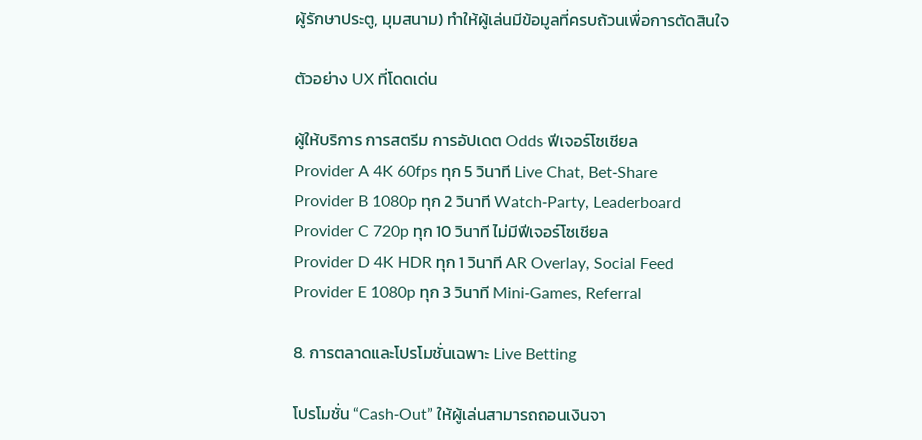ผู้รักษาประตู, มุมสนาม) ทำให้ผู้เล่นมีข้อมูลที่ครบถ้วนเพื่อการตัดสินใจ

ตัวอย่าง UX ที่โดดเด่น

ผู้ให้บริการ การสตรีม การอัปเดต Odds ฟีเจอร์โซเชียล
Provider A 4K 60fps ทุก 5 วินาที Live Chat, Bet‑Share
Provider B 1080p ทุก 2 วินาที Watch‑Party, Leaderboard
Provider C 720p ทุก 10 วินาที ไม่มีฟีเจอร์โซเชียล
Provider D 4K HDR ทุก 1 วินาที AR Overlay, Social Feed
Provider E 1080p ทุก 3 วินาที Mini‑Games, Referral

8. การตลาดและโปรโมชั่นเฉพาะ Live Betting

โปรโมชั่น “Cash‑Out” ให้ผู้เล่นสามารถถอนเงินจา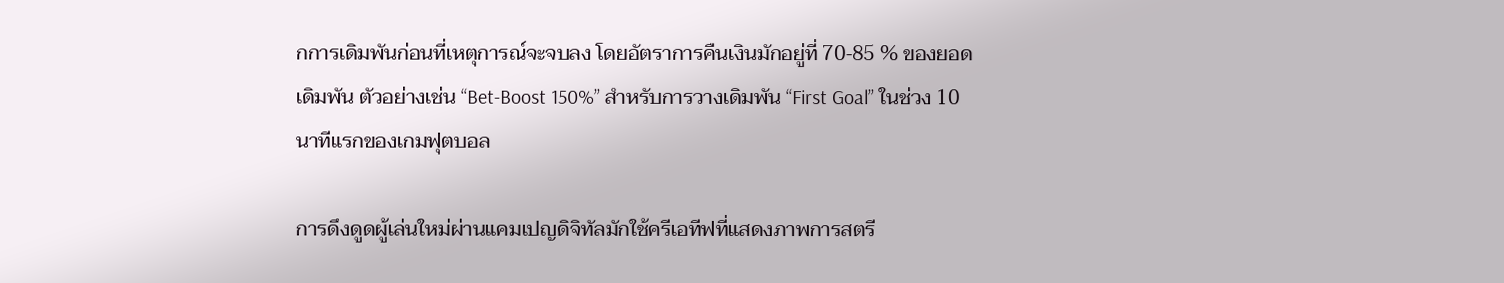กการเดิมพันก่อนที่เหตุการณ์จะจบลง โดยอัตราการคืนเงินมักอยู่ที่ 70‑85 % ของยอดเดิมพัน ตัวอย่างเช่น “Bet‑Boost 150%” สำหรับการวางเดิมพัน “First Goal” ในช่วง 10 นาทีแรกของเกมฟุตบอล

การดึงดูดผู้เล่นใหม่ผ่านแคมเปญดิจิทัลมักใช้ครีเอทีฟที่แสดงภาพการสตรี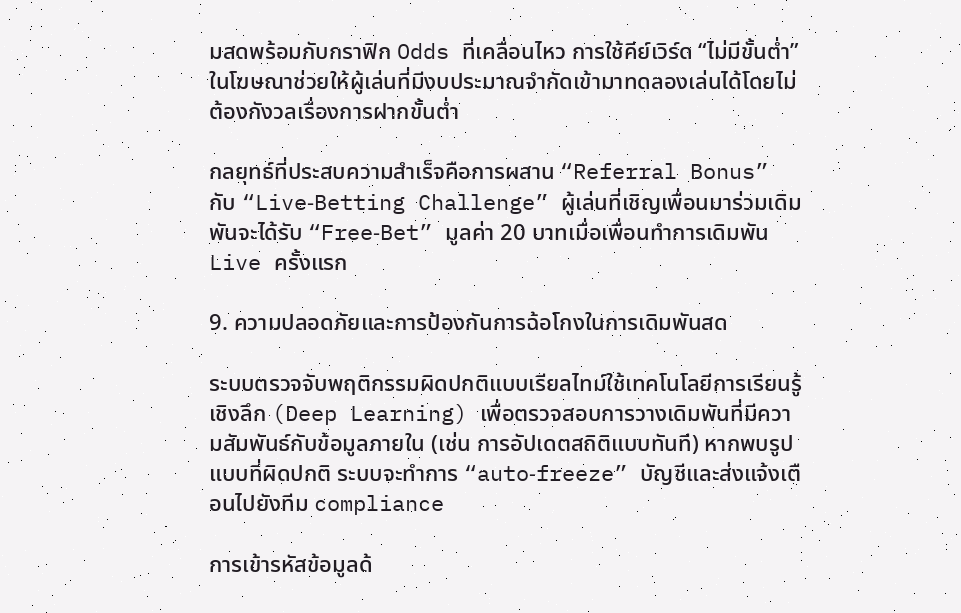มสดพร้อมกับกราฟิก Odds ที่เคลื่อนไหว การใช้คีย์เวิร์ด “ไม่มีขั้นต่ำ” ในโฆษณาช่วยให้ผู้เล่นที่มีงบประมาณจำกัดเข้ามาทดลองเล่นได้โดยไม่ต้องกังวลเรื่องการฝากขั้นต่ำ

กลยุทธ์ที่ประสบความสำเร็จคือการผสาน “Referral Bonus” กับ “Live‑Betting Challenge” ผู้เล่นที่เชิญเพื่อนมาร่วมเดิมพันจะได้รับ “Free‑Bet” มูลค่า 20 บาทเมื่อเพื่อนทำการเดิมพัน Live ครั้งแรก

9. ความปลอดภัยและการป้องกันการฉ้อโกงในการเดิมพันสด

ระบบตรวจจับพฤติกรรมผิดปกติแบบเรียลไทม์ใช้เทคโนโลยีการเรียนรู้เชิงลึก (Deep Learning) เพื่อตรวจสอบการวางเดิมพันที่มีความสัมพันธ์กับข้อมูลภายใน (เช่น การอัปเดตสถิติแบบทันที) หากพบรูปแบบที่ผิดปกติ ระบบจะทำการ “auto‑freeze” บัญชีและส่งแจ้งเตือนไปยังทีม compliance

การเข้ารหัสข้อมูลด้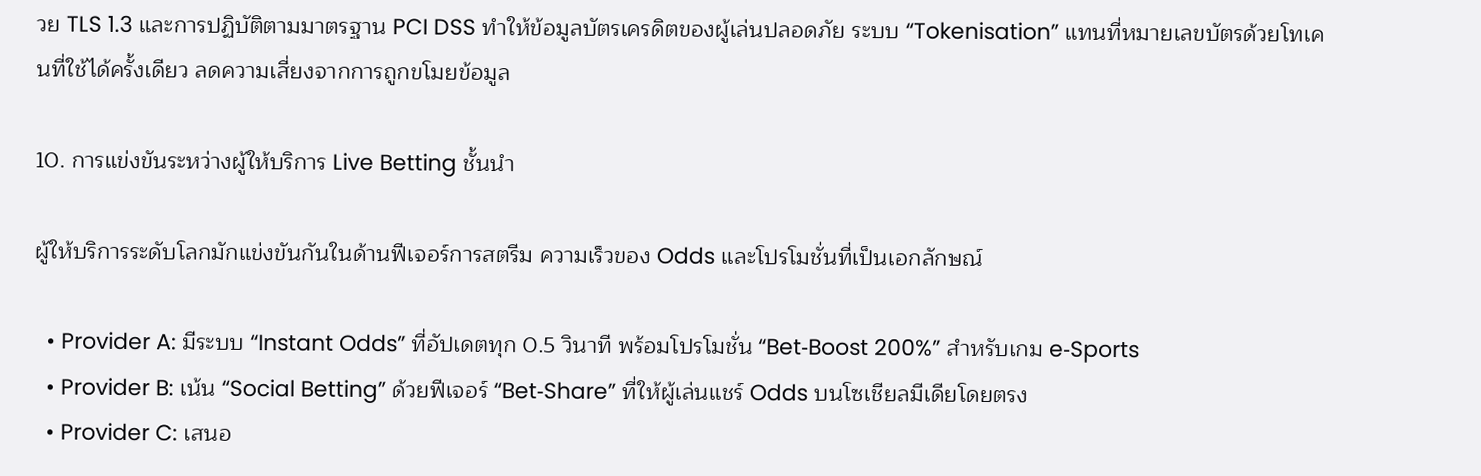วย TLS 1.3 และการปฏิบัติตามมาตรฐาน PCI DSS ทำให้ข้อมูลบัตรเครดิตของผู้เล่นปลอดภัย ระบบ “Tokenisation” แทนที่หมายเลขบัตรด้วยโทเคนที่ใช้ได้ครั้งเดียว ลดความเสี่ยงจากการถูกขโมยข้อมูล

10. การแข่งขันระหว่างผู้ให้บริการ Live Betting ชั้นนำ

ผู้ให้บริการระดับโลกมักแข่งขันกันในด้านฟีเจอร์การสตรีม ความเร็วของ Odds และโปรโมชั่นที่เป็นเอกลักษณ์

  • Provider A: มีระบบ “Instant Odds” ที่อัปเดตทุก 0.5 วินาที พร้อมโปรโมชั่น “Bet‑Boost 200%” สำหรับเกม e‑Sports
  • Provider B: เน้น “Social Betting” ด้วยฟีเจอร์ “Bet‑Share” ที่ให้ผู้เล่นแชร์ Odds บนโซเชียลมีเดียโดยตรง
  • Provider C: เสนอ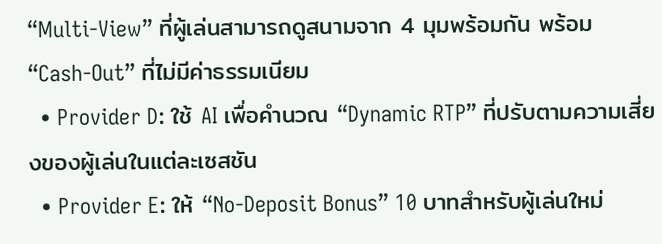“Multi‑View” ที่ผู้เล่นสามารถดูสนามจาก 4 มุมพร้อมกัน พร้อม “Cash‑Out” ที่ไม่มีค่าธรรมเนียม
  • Provider D: ใช้ AI เพื่อคำนวณ “Dynamic RTP” ที่ปรับตามความเสี่ยงของผู้เล่นในแต่ละเซสชัน
  • Provider E: ให้ “No‑Deposit Bonus” 10 บาทสำหรับผู้เล่นใหม่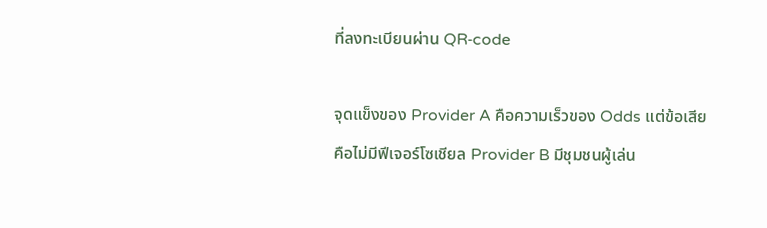ที่ลงทะเบียนผ่าน QR‑code

จุดแข็งของ Provider A คือความเร็วของ Odds แต่ข้อเสียคือไม่มีฟีเจอร์โซเชียล Provider B มีชุมชนผู้เล่น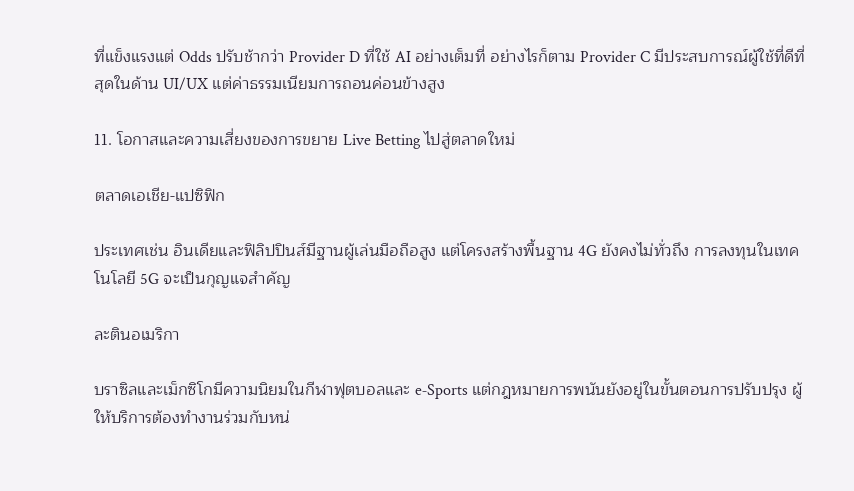ที่แข็งแรงแต่ Odds ปรับช้ากว่า Provider D ที่ใช้ AI อย่างเต็มที่ อย่างไรก็ตาม Provider C มีประสบการณ์ผู้ใช้ที่ดีที่สุดในด้าน UI/UX แต่ค่าธรรมเนียมการถอนค่อนข้างสูง

11. โอกาสและความเสี่ยงของการขยาย Live Betting ไปสู่ตลาดใหม่

ตลาดเอเชีย‑แปซิฟิก

ประเทศเช่น อินเดียและฟิลิปปินส์มีฐานผู้เล่นมือถือสูง แต่โครงสร้างพื้นฐาน 4G ยังคงไม่ทั่วถึง การลงทุนในเทคโนโลยี 5G จะเป็นกุญแจสำคัญ

ละตินอเมริกา

บราซิลและเม็กซิโกมีความนิยมในกีฬาฟุตบอลและ e‑Sports แต่กฎหมายการพนันยังอยู่ในขั้นตอนการปรับปรุง ผู้ให้บริการต้องทำงานร่วมกับหน่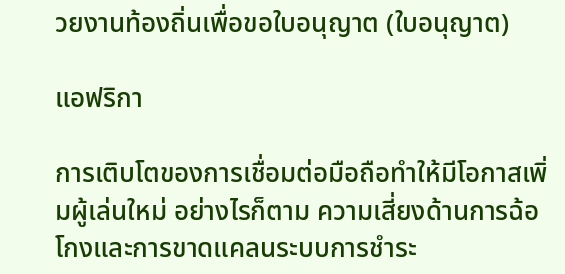วยงานท้องถิ่นเพื่อขอใบอนุญาต (ใบอนุญาต)

แอฟริกา

การเติบโตของการเชื่อมต่อมือถือทำให้มีโอกาสเพิ่มผู้เล่นใหม่ อย่างไรก็ตาม ความเสี่ยงด้านการฉ้อโกงและการขาดแคลนระบบการชำระ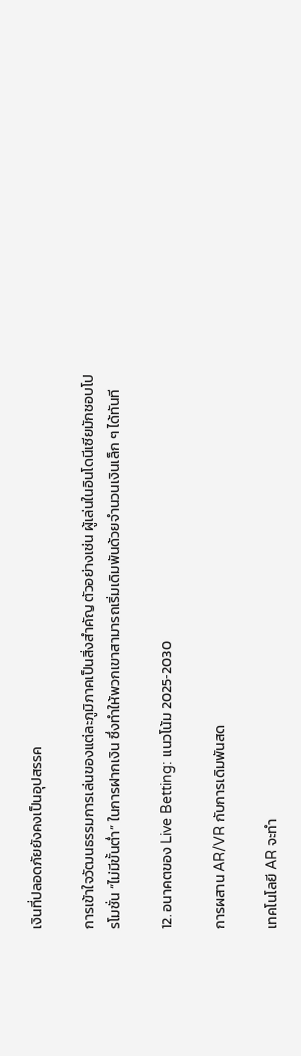เงินที่ปลอดภัยยังคงเป็นอุปสรรค

การเข้าใจวัฒนธรรมการเล่นของแต่ละภูมิภาคเป็นสิ่งสำคัญ ตัวอย่างเช่น ผู้เล่นในอินโดนีเซียมักชอบโปรโมชั่น “ไม่มีขั้นต่ำ” ในการฝากเงิน ซึ่งทำให้พวกเขาสามารถเริ่มเดิมพันด้วยจำนวนเงินเล็ก ๆ ได้ทันที

12. อนาคตของ Live Betting: แนวโน้ม 2025‑2030

การผสาน AR/VR กับการเดิมพันสด

เทคโนโลยี AR จะทำ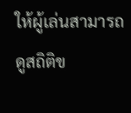ให้ผู้เล่นสามารถดูสถิติข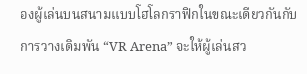องผู้เล่นบนสนามแบบโฮโลกราฟิกในขณะเดียวกันกับการวางเดิมพัน “VR Arena” จะให้ผู้เล่นสว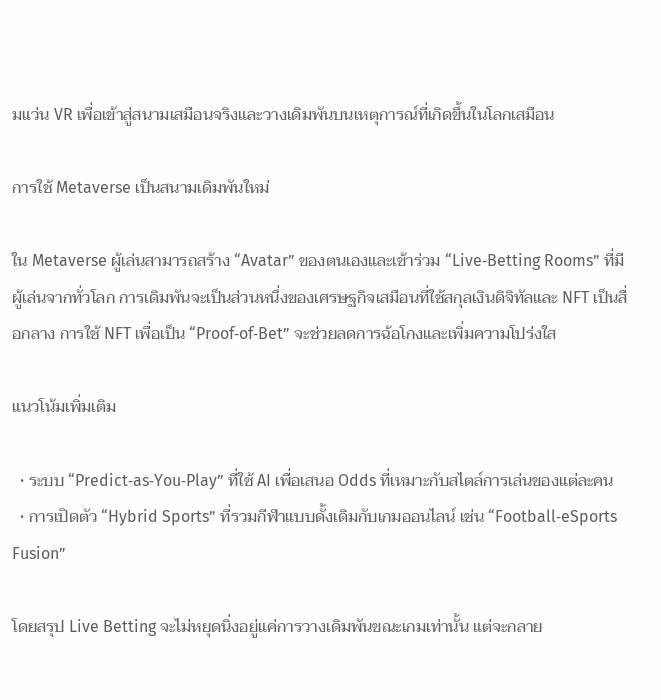มแว่น VR เพื่อเข้าสู่สนามเสมือนจริงและวางเดิมพันบนเหตุการณ์ที่เกิดขึ้นในโลกเสมือน

การใช้ Metaverse เป็นสนามเดิมพันใหม่

ใน Metaverse ผู้เล่นสามารถสร้าง “Avatar” ของตนเองและเข้าร่วม “Live‑Betting Rooms” ที่มีผู้เล่นจากทั่วโลก การเดิมพันจะเป็นส่วนหนึ่งของเศรษฐกิจเสมือนที่ใช้สกุลเงินดิจิทัลและ NFT เป็นสื่อกลาง การใช้ NFT เพื่อเป็น “Proof‑of‑Bet” จะช่วยลดการฉ้อโกงและเพิ่มความโปร่งใส

แนวโน้มเพิ่มเติม

  • ระบบ “Predict‑as‑You‑Play” ที่ใช้ AI เพื่อเสนอ Odds ที่เหมาะกับสไตล์การเล่นของแต่ละคน
  • การเปิดตัว “Hybrid Sports” ที่รวมกีฬาแบบดั้งเดิมกับเกมออนไลน์ เช่น “Football‑eSports Fusion”

โดยสรุป Live Betting จะไม่หยุดนิ่งอยู่แค่การวางเดิมพันขณะเกมเท่านั้น แต่จะกลาย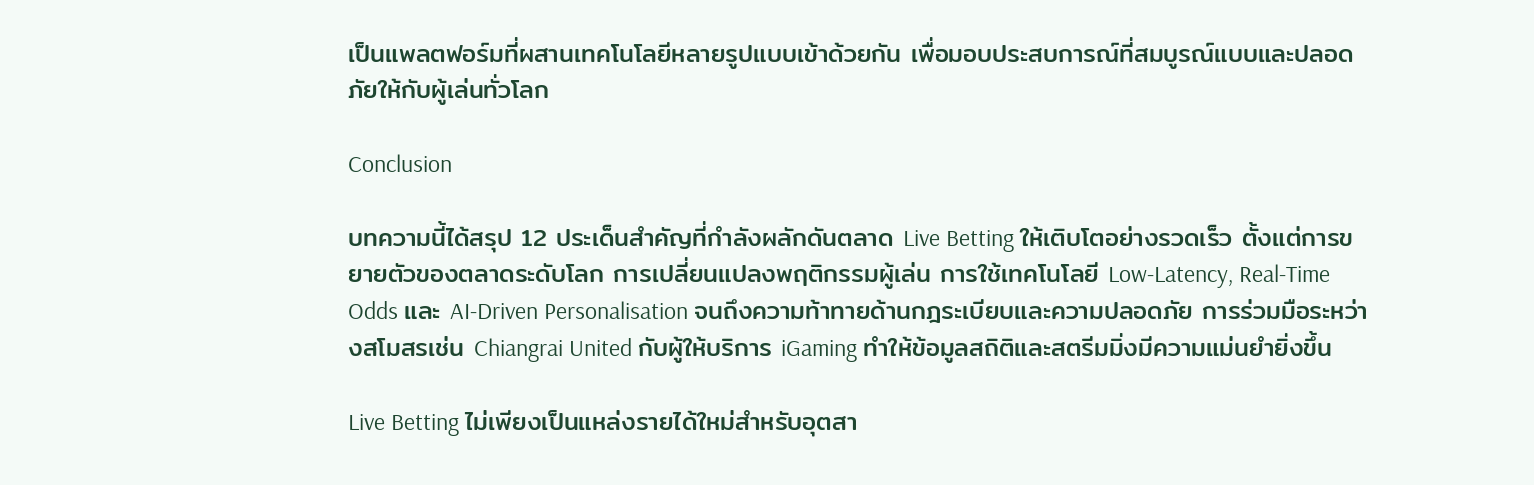เป็นแพลตฟอร์มที่ผสานเทคโนโลยีหลายรูปแบบเข้าด้วยกัน เพื่อมอบประสบการณ์ที่สมบูรณ์แบบและปลอดภัยให้กับผู้เล่นทั่วโลก

Conclusion

บทความนี้ได้สรุป 12 ประเด็นสำคัญที่กำลังผลักดันตลาด Live Betting ให้เติบโตอย่างรวดเร็ว ตั้งแต่การขยายตัวของตลาดระดับโลก การเปลี่ยนแปลงพฤติกรรมผู้เล่น การใช้เทคโนโลยี Low‑Latency, Real‑Time Odds และ AI‑Driven Personalisation จนถึงความท้าทายด้านกฎระเบียบและความปลอดภัย การร่วมมือระหว่างสโมสรเช่น Chiangrai United กับผู้ให้บริการ iGaming ทำให้ข้อมูลสถิติและสตรีมมิ่งมีความแม่นยำยิ่งขึ้น

Live Betting ไม่เพียงเป็นแหล่งรายได้ใหม่สำหรับอุตสา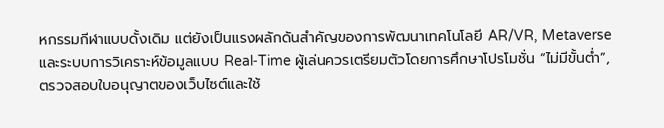หกรรมกีฬาแบบดั้งเดิม แต่ยังเป็นแรงผลักดันสำคัญของการพัฒนาเทคโนโลยี AR/VR, Metaverse และระบบการวิเคราะห์ข้อมูลแบบ Real‑Time ผู้เล่นควรเตรียมตัวโดยการศึกษาโปรโมชั่น “ไม่มีขั้นต่ำ”, ตรวจสอบใบอนุญาตของเว็บไซต์และใช้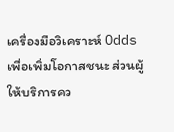เครื่องมือวิเคราะห์ Odds เพื่อเพิ่มโอกาสชนะ ส่วนผู้ให้บริการคว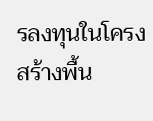รลงทุนในโครงสร้างพื้น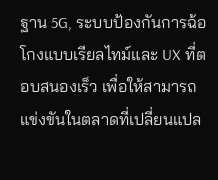ฐาน 5G, ระบบป้องกันการฉ้อโกงแบบเรียลไทม์และ UX ที่ตอบสนองเร็ว เพื่อให้สามารถแข่งขันในตลาดที่เปลี่ยนแปล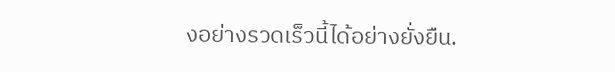งอย่างรวดเร็วนี้ได้อย่างยั่งยืน.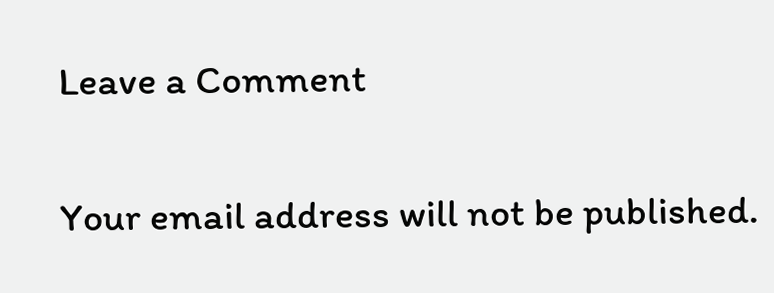Leave a Comment

Your email address will not be published.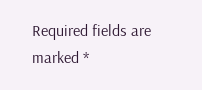Required fields are marked *